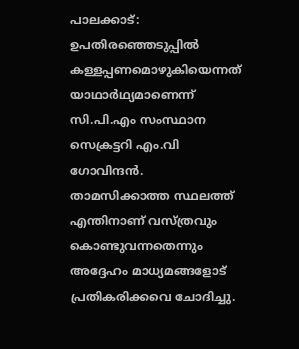പാലക്കാട്: ഉപതിരഞ്ഞെടുപ്പില്‍ കള്ളപ്പണമൊഴുകിയെന്നത് യാഥാര്‍ഥ്യമാണെന്ന് സി.പി.എം സംസ്ഥാന സെക്രട്ടറി എം.വി ഗോവിന്ദന്‍. താമസിക്കാത്ത സ്ഥലത്ത് എന്തിനാണ് വസ്ത്രവും കൊണ്ടുവന്നതെന്നും അദ്ദേഹം മാധ്യമങ്ങളോട് പ്രതികരിക്കവെ ചോദിച്ചു.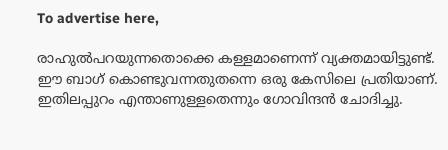To advertise here,

രാഹുല്‍പറയുന്നതൊക്കെ കള്ളമാണെന്ന് വ്യക്തമായിട്ടുണ്ട്. ഈ ബാഗ് കൊണ്ടുവന്നതുതന്നെ ഒരു കേസിലെ പ്രതിയാണ്. ഇതിലപ്പുറം എന്താണുള്ളതെന്നും ഗോവിന്ദന്‍ ചോദിച്ചു.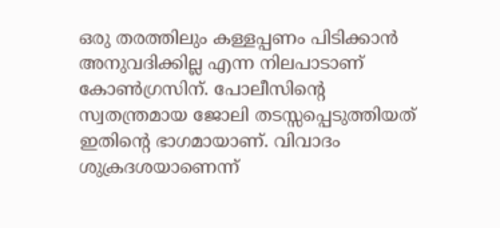ഒരു തരത്തിലും കള്ളപ്പണം പിടിക്കാന്‍ അനുവദിക്കില്ല എന്ന നിലപാടാണ് കോണ്‍ഗ്രസിന്. പോലീസിന്റെ സ്വതന്ത്രമായ ജോലി തടസ്സപ്പെടുത്തിയത് ഇതിന്റെ ഭാഗമായാണ്. വിവാദം ശുക്രദശയാണെന്ന്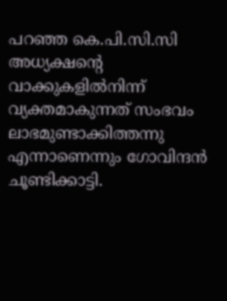പറഞ്ഞ കെ.പി.സി.സി അധ്യക്ഷന്റെ വാക്കുകളില്‍നിന്ന് വ്യക്തമാകുന്നത് സംഭവം ലാഭമുണ്ടാക്കിത്തന്നു എന്നാണെന്നും ഗോവിന്ദന്‍ ചൂണ്ടിക്കാട്ടി.